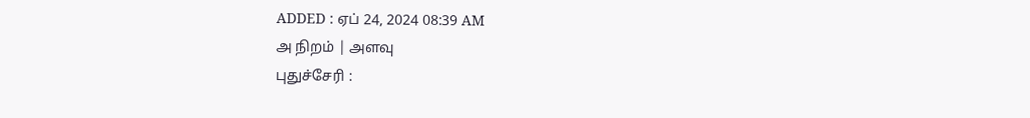ADDED : ஏப் 24, 2024 08:39 AM
அ நிறம் | அளவு
புதுச்சேரி :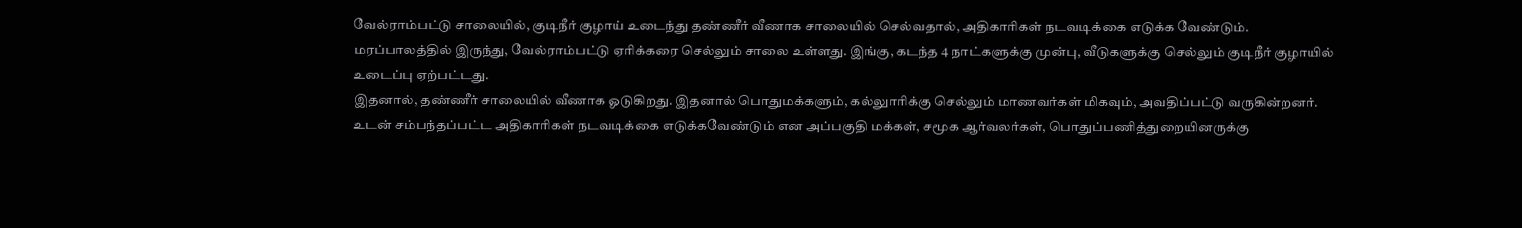வேல்ராம்பட்டு சாலையில், குடிநீர் குழாய் உடைந்து தண்ணீர் வீணாக சாலையில் செல்வதால், அதிகாரிகள் நடவடிக்கை எடுக்க வேண்டும்.
மரப்பாலத்தில் இருந்து, வேல்ராம்பட்டு ஏரிக்கரை செல்லும் சாலை உள்ளது. இங்கு, கடந்த 4 நாட்களுக்கு முன்பு, வீடுகளுக்கு செல்லும் குடிநீர் குழாயில் உடைப்பு ஏற்பட்டது.
இதனால், தண்ணீர் சாலையில் வீணாக ஓடுகிறது. இதனால் பொதுமக்களும், கல்லுாரிக்கு செல்லும் மாணவர்கள் மிகவும், அவதிப்பட்டு வருகின்றனர்.
உடன் சம்பந்தப்பட்ட அதிகாரிகள் நடவடிக்கை எடுக்கவேண்டும் என அப்பகுதி மக்கள், சமூக ஆர்வலர்கள், பொதுப்பணித்துறையினருக்கு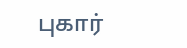புகார்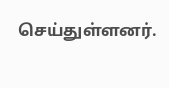செய்துள்ளனர்.